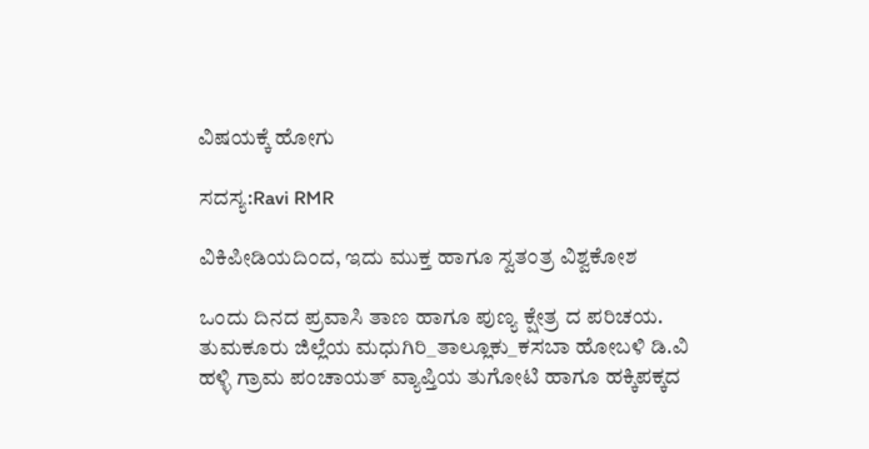ವಿಷಯಕ್ಕೆ ಹೋಗು

ಸದಸ್ಯ:Ravi RMR

ವಿಕಿಪೀಡಿಯದಿಂದ, ಇದು ಮುಕ್ತ ಹಾಗೂ ಸ್ವತಂತ್ರ ವಿಶ್ವಕೋಶ

ಒಂದು ದಿನದ ಪ್ರವಾಸಿ ತಾಣ ಹಾಗೂ ಪುಣ್ಯ ಕ್ಷೇತ್ರ ದ ಪರಿಚಯ. ತುಮಕೂರು ಜಿಲ್ಲೆಯ ಮಧುಗಿರಿ_ತಾಲ್ಲೂಕು_ಕಸಬಾ ಹೋಬಳಿ ಡಿ.ವಿ ಹಳ್ಳಿ ಗ್ರಾಮ ಪಂಚಾಯತ್ ವ್ಯಾಪ್ತಿಯ ತುಗೋಟಿ ಹಾಗೂ ಹಕ್ಕಿಪಕ್ಕದ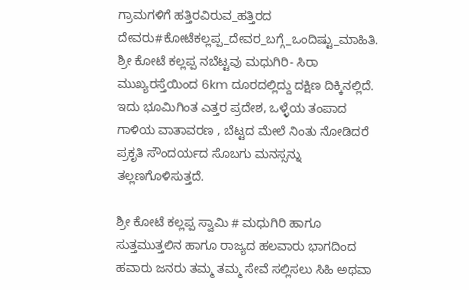ಗ್ರಾಮಗಳಿಗೆ ಹತ್ತಿರವಿರುವ_ಹತ್ತಿರದ ದೇವರು#ಕೋಟೆಕಲ್ಲಪ್ಪ_ದೇವರ_ಬಗ್ಗೆ_ಒಂದಿಷ್ಟು_ಮಾಹಿತಿ. ಶ್ರೀ ಕೋಟೆ ಕಲ್ಲಪ್ಪ ನಬೆಟ್ಟವು ಮಧುಗಿರಿ- ಸಿರಾ ಮುಖ್ಯರಸ್ತೆಯಿಂದ 6km ದೂರದಲ್ಲಿದ್ದು ದಕ್ಷಿಣ ದಿಕ್ಕಿನಲ್ಲಿದೆ. ಇದು ಭೂಮಿಗಿಂತ ಎತ್ತರ ಪ್ರದೇಶ, ಒಳ್ಳೆಯ ತಂಪಾದ ಗಾಳಿಯ ವಾತಾವರಣ , ಬೆಟ್ಟದ ಮೇಲೆ ನಿಂತು ನೋಡಿದರೆ ಪ್ರಕೃತಿ ಸೌಂದರ್ಯದ ಸೊಬಗು ಮನಸ್ಸನ್ನು ತಲ್ಲಣಗೊಳಿಸುತ್ತದೆ.

ಶ್ರೀ ಕೋಟೆ ಕಲ್ಲಪ್ಪ ಸ್ವಾಮಿ # ಮಧುಗಿರಿ ಹಾಗೂ ಸುತ್ತಮುತ್ತಲಿನ ಹಾಗೂ ರಾಜ್ಯದ ಹಲವಾರು ಭಾಗದಿಂದ ಹವಾರು ಜನರು ತಮ್ಮ ತಮ್ಮ ಸೇವೆ ಸಲ್ಲಿಸಲು ಸಿಹಿ ಅಥವಾ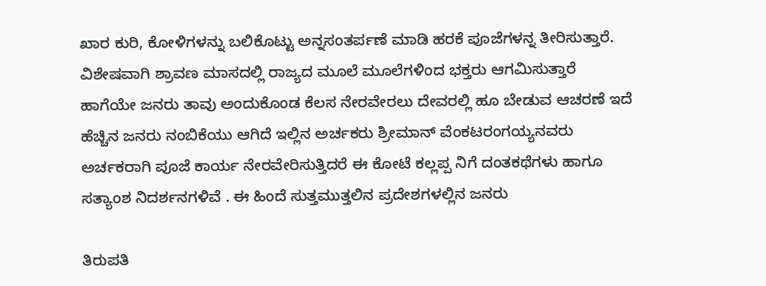ಖಾರ ಕುರಿ, ಕೋಳಿಗಳನ್ನು ಬಲಿಕೊಟ್ಟು ಅನ್ನಸಂತರ್ಪಣೆ ಮಾಡಿ ಹರಕೆ ಪೂಜೆಗಳನ್ನ ತೀರಿಸುತ್ತಾರೆ. ವಿಶೇಷವಾಗಿ ಶ್ರಾವಣ ಮಾಸದಲ್ಲಿ ರಾಜ್ಯದ ಮೂಲೆ ಮೂಲೆಗಳಿಂದ ಭಕ್ತರು ಆಗಮಿಸುತ್ತಾರೆ ಹಾಗೆಯೇ ಜನರು ತಾವು ಅಂದುಕೊಂಡ ಕೆಲಸ ನೇರವೇರಲು ದೇವರಲ್ಲಿ ಹೂ ಬೇಡುವ ಆಚರಣೆ ಇದೆ ಹೆಚ್ಚಿನ ಜನರು ನಂಬಿಕೆಯು ಆಗಿದೆ ಇಲ್ಲಿನ ಅರ್ಚಕರು ಶ್ರೀಮಾನ್ ವೆಂಕಟರಂಗಯ್ಯನವರು ಅರ್ಚಕರಾಗಿ ಪೂಜೆ ಕಾರ್ಯ ನೇರವೇರಿಸುತ್ತಿದರೆ ಈ ಕೋಟೆ ಕಲ್ಲಪ್ಪ ನಿಗೆ ದಂತಕಥೆಗಳು ಹಾಗೂ ಸತ್ಯಾಂಶ ನಿದರ್ಶನಗಳಿವೆ . ಈ ಹಿಂದೆ ಸುತ್ತಮುತ್ತಲಿನ ಪ್ರದೇಶಗಳಲ್ಲಿನ ಜನರು

ತಿರುಪತಿ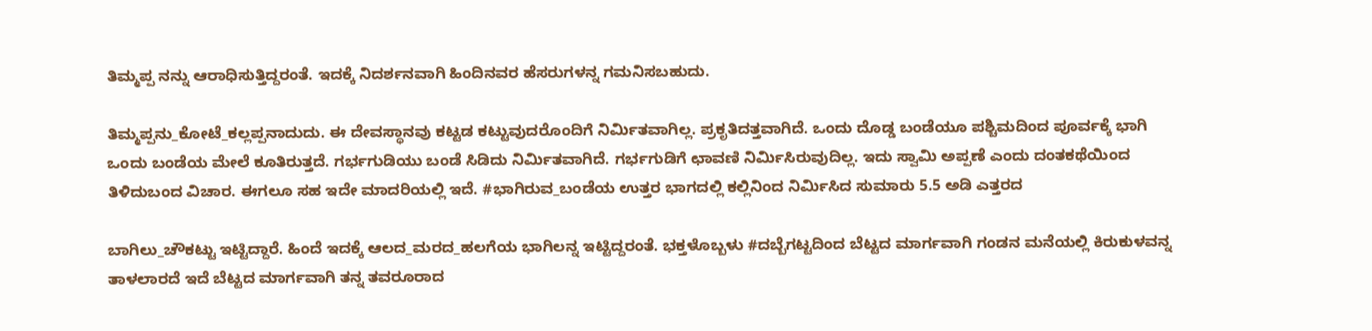ತಿಮ್ಮಪ್ಪ ನನ್ನು ಆರಾಧಿಸುತ್ತಿದ್ದರಂತೆ. ಇದಕ್ಕೆ ನಿದರ್ಶನವಾಗಿ ಹಿಂದಿನವರ ಹೆಸರುಗಳನ್ನ ಗಮನಿಸಬಹುದು.

ತಿಮ್ಮಪ್ಪನು_ಕೋಟೆ_ಕಲ್ಲಪ್ಪನಾದುದು. ಈ ದೇವಸ್ಥಾನವು ಕಟ್ಟಡ ಕಟ್ಟುವುದರೊಂದಿಗೆ ನಿರ್ಮಿತವಾಗಿಲ್ಲ. ಪ್ರಕೃತಿದತ್ತವಾಗಿದೆ. ಒಂದು ದೊಡ್ಡ ಬಂಡೆಯೂ ಪಶ್ಚಿಮದಿಂದ ಪೂರ್ವಕ್ಕೆ ಭಾಗಿ ಒಂದು ಬಂಡೆಯ ಮೇಲೆ ಕೂತಿರುತ್ತದೆ. ಗರ್ಭಗುಡಿಯು ಬಂಡೆ ಸಿಡಿದು ನಿರ್ಮಿತವಾಗಿದೆ. ಗರ್ಭಗುಡಿಗೆ ಛಾವಣಿ ನಿರ್ಮಿಸಿರುವುದಿಲ್ಲ. ಇದು ಸ್ವಾಮಿ ಅಪ್ಪಣೆ ಎಂದು ದಂತಕಥೆಯಿಂದ ತಿಳಿದುಬಂದ ವಿಚಾರ. ಈಗಲೂ ಸಹ ಇದೇ ಮಾದರಿಯಲ್ಲಿ ಇದೆ. #ಭಾಗಿರುವ_ಬಂಡೆಯ ಉತ್ತರ ಭಾಗದಲ್ಲಿ ಕಲ್ಲಿನಿಂದ ನಿರ್ಮಿಸಿದ ಸುಮಾರು 5.5 ಅಡಿ ಎತ್ತರದ

ಬಾಗಿಲು_ಚೌಕಟ್ಟು ಇಟ್ಟಿದ್ದಾರೆ. ಹಿಂದೆ ಇದಕ್ಕೆ ಆಲದ_ಮರದ_ಹಲಗೆಯ ಭಾಗಿಲನ್ನ ಇಟ್ಟಿದ್ದರಂತೆ. ಭಕ್ತಳೊಬ್ಬಳು #ದಬ್ಬೆಗಟ್ಟದಿಂದ ಬೆಟ್ಟದ ಮಾರ್ಗವಾಗಿ ಗಂಡನ ಮನೆಯಲ್ಲಿ ಕಿರುಕುಳವನ್ನ ತಾಳಲಾರದೆ ಇದೆ ಬೆಟ್ಟದ ಮಾರ್ಗವಾಗಿ ತನ್ನ ತವರೂರಾದ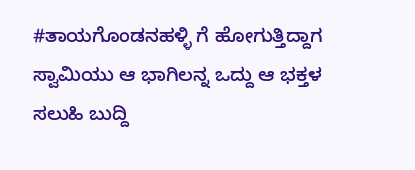#ತಾಯಗೊಂಡನಹಳ್ಳಿ ಗೆ ಹೋಗುತ್ತಿದ್ದಾಗ ಸ್ವಾಮಿಯು ಆ ಭಾಗಿಲನ್ನ ಒದ್ದು ಆ ಭಕ್ತಳ ಸಲುಹಿ ಬುದ್ದಿ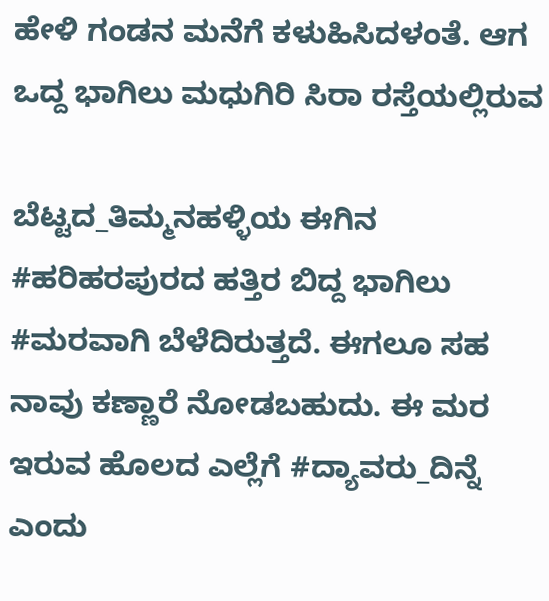ಹೇಳಿ ಗಂಡನ ಮನೆಗೆ ಕಳುಹಿಸಿದಳಂತೆ. ಆಗ ಒದ್ದ ಭಾಗಿಲು ಮಧುಗಿರಿ ಸಿರಾ ರಸ್ತೆಯಲ್ಲಿರುವ

ಬೆಟ್ಟದ_ತಿಮ್ಮನಹಳ್ಳಿಯ ಈಗಿನ #ಹರಿಹರಪುರದ ಹತ್ತಿರ ಬಿದ್ದ ಭಾಗಿಲು #ಮರವಾಗಿ ಬೆಳೆದಿರುತ್ತದೆ. ಈಗಲೂ ಸಹ ನಾವು ಕಣ್ಣಾರೆ ನೋಡಬಹುದು. ಈ ಮರ ಇರುವ ಹೊಲದ ಎಲ್ಲೆಗೆ #ದ್ಯಾವರು_ದಿನ್ನೆ ಎಂದು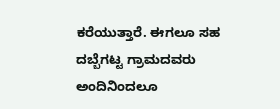ಕರೆಯುತ್ತಾರೆ. ಈಗಲೂ ಸಹ ದಬ್ಬೆಗಟ್ಟ ಗ್ರಾಮದವರು ಅಂದಿನಿಂದಲೂ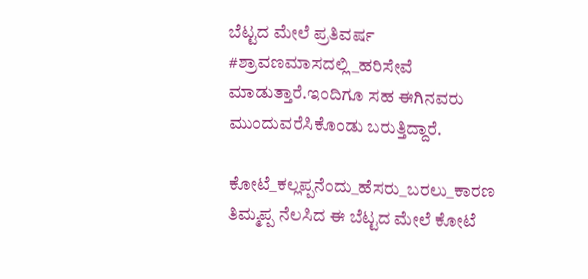ಬೆಟ್ಟದ ಮೇಲೆ ಪ್ರತಿವರ್ಷ #ಶ್ರಾವಣಮಾಸದಲ್ಲಿ_ಹರಿಸೇವೆ ಮಾಡುತ್ತಾರೆ.ಇಂದಿಗೂ ಸಹ ಈಗಿನವರು ಮುಂದುವರೆಸಿಕೊಂಡು ಬರುತ್ತಿದ್ದಾರೆ.

ಕೋಟೆ_ಕಲ್ಲಪ್ಪನೆಂದು_ಹೆಸರು_ಬರಲು_ಕಾರಣ ತಿಮ್ಮಪ್ಪ ನೆಲಸಿದ ಈ ಬೆಟ್ಟದ ಮೇಲೆ ಕೋಟೆ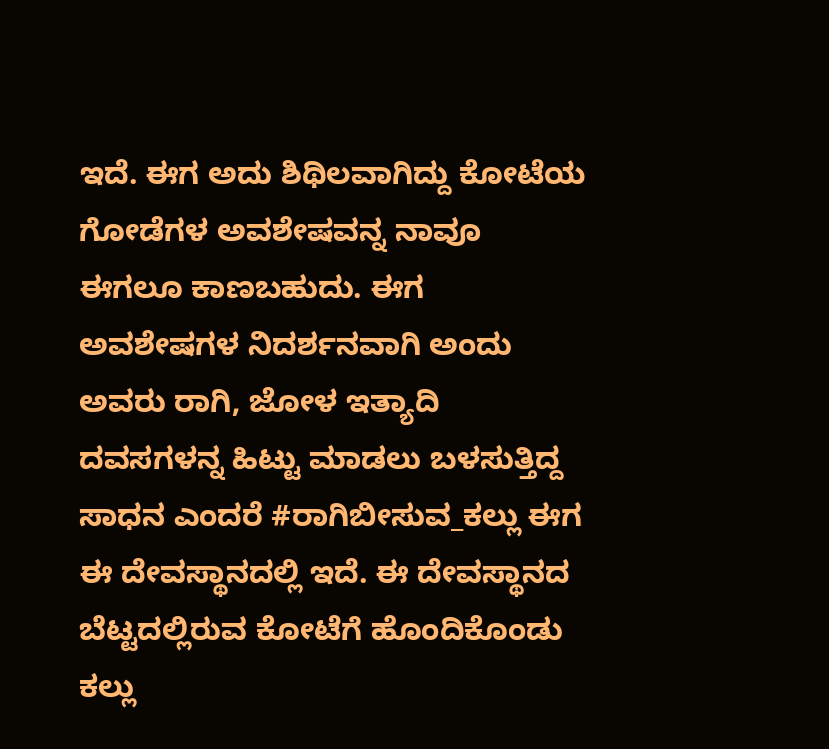ಇದೆ. ಈಗ ಅದು ಶಿಥಿಲವಾಗಿದ್ದು ಕೋಟೆಯ ಗೋಡೆಗಳ ಅವಶೇಷವನ್ನ ನಾವೂ ಈಗಲೂ ಕಾಣಬಹುದು. ಈಗ ಅವಶೇಷಗಳ ನಿದರ್ಶನವಾಗಿ ಅಂದು ಅವರು ರಾಗಿ, ಜೋಳ ಇತ್ಯಾದಿ ದವಸಗಳನ್ನ ಹಿಟ್ಟು ಮಾಡಲು ಬಳಸುತ್ತಿದ್ದ ಸಾಧನ ಎಂದರೆ #ರಾಗಿಬೀಸುವ_ಕಲ್ಲು ಈಗ ಈ ದೇವಸ್ಥಾನದಲ್ಲಿ ಇದೆ. ಈ ದೇವಸ್ಥಾನದ ಬೆಟ್ಟದಲ್ಲಿರುವ ಕೋಟೆಗೆ ಹೊಂದಿಕೊಂಡು ಕಲ್ಲು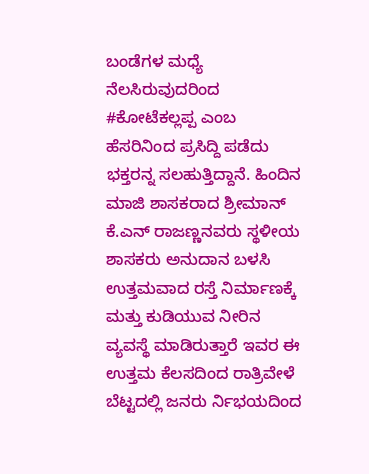ಬಂಡೆಗಳ ಮಧ್ಯೆ ನೆಲಸಿರುವುದರಿಂದ #ಕೋಟೆಕಲ್ಲಪ್ಪ ಎಂಬ ಹೆಸರಿನಿಂದ ಪ್ರಸಿದ್ದಿ ಪಡೆದು ಭಕ್ತರನ್ನ ಸಲಹುತ್ತಿದ್ದಾನೆ. ಹಿಂದಿನ ಮಾಜಿ ಶಾಸಕರಾದ ಶ್ರೀಮಾನ್ ಕೆ.ಎನ್ ರಾಜಣ್ಣನವರು ಸ್ಥಳೀಯ ಶಾಸಕರು ಅನುದಾನ ಬಳಸಿ ಉತ್ತಮವಾದ ರಸ್ತೆ ನಿರ್ಮಾಣಕ್ಕೆ ಮತ್ತು ಕುಡಿಯುವ ನೀರಿನ ವ್ಯವಸ್ಥೆ ಮಾಡಿರುತ್ತಾರೆ ಇವರ ಈ ಉತ್ತಮ ಕೆಲಸದಿಂದ ರಾತ್ರಿವೇಳೆ ಬೆಟ್ಟದಲ್ಲಿ ಜನರು ರ್ನಿಭಯದಿಂದ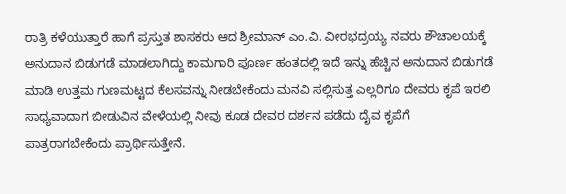ರಾತ್ರಿ ಕಳೆಯುತ್ತಾರೆ ಹಾಗೆ ಪ್ರಸ್ತುತ ಶಾಸಕರು ಆದ ಶ್ರೀಮಾನ್ ಎಂ.ವಿ. ವೀರಭದ್ರಯ್ಯ ನವರು ಶೌಚಾಲಯಕ್ಕೆ ಅನುದಾನ ಬಿಡುಗಡೆ ಮಾಡಲಾಗಿದ್ದು ಕಾಮಗಾರಿ ಪೂರ್ಣ ಹಂತದಲ್ಲಿ ಇದೆ ಇನ್ನು ಹೆಚ್ಚಿನ ಅನುದಾನ ಬಿಡುಗಡೆ ಮಾಡಿ ಉತ್ತಮ ಗುಣಮಟ್ಟದ ಕೆಲಸವನ್ನು ನೀಡಬೇಕೆಂದು ಮನವಿ ಸಲ್ಲಿಸುತ್ತ ಎಲ್ಲರಿಗೂ ದೇವರು ಕೃಪೆ ಇರಲಿ ಸಾಧ್ಯವಾದಾಗ ಬೀಡುವಿನ ವೇಳೆಯಲ್ಲಿ ನೀವು ಕೂಡ ದೇವರ ದರ್ಶನ ಪಡೆದು ದೈವ ಕೃಪೆಗೆ ಪಾತ್ರರಾಗಬೇಕೆಂದು ಪ್ರಾರ್ಥಿಸುತ್ತೇನೆ.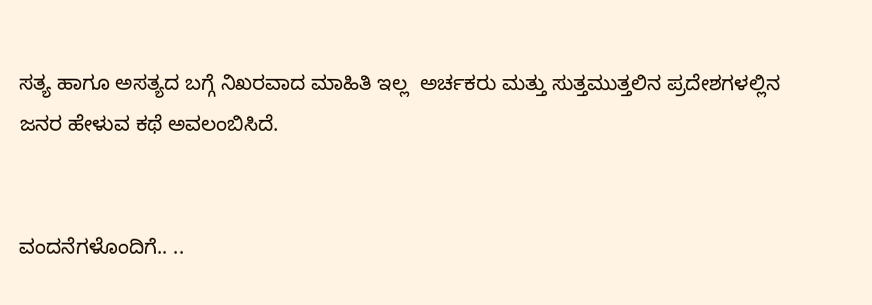ಸತ್ಯ ಹಾಗೂ ಅಸತ್ಯದ ಬಗ್ಗೆ ನಿಖರವಾದ ಮಾಹಿತಿ ಇಲ್ಲ  ಅರ್ಚಕರು ಮತ್ತು ಸುತ್ತಮುತ್ತಲಿನ ಪ್ರದೇಶಗಳಲ್ಲಿನ ಜನರ ಹೇಳುವ ಕಥೆ ಅವಲಂಬಿಸಿದೆ.


ವಂದನೆಗಳೊಂದಿಗೆ.. ..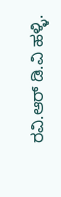ರವಿ.ಆರ್ ಡಿ.ವಿ ಹಳ್ಳಿ.